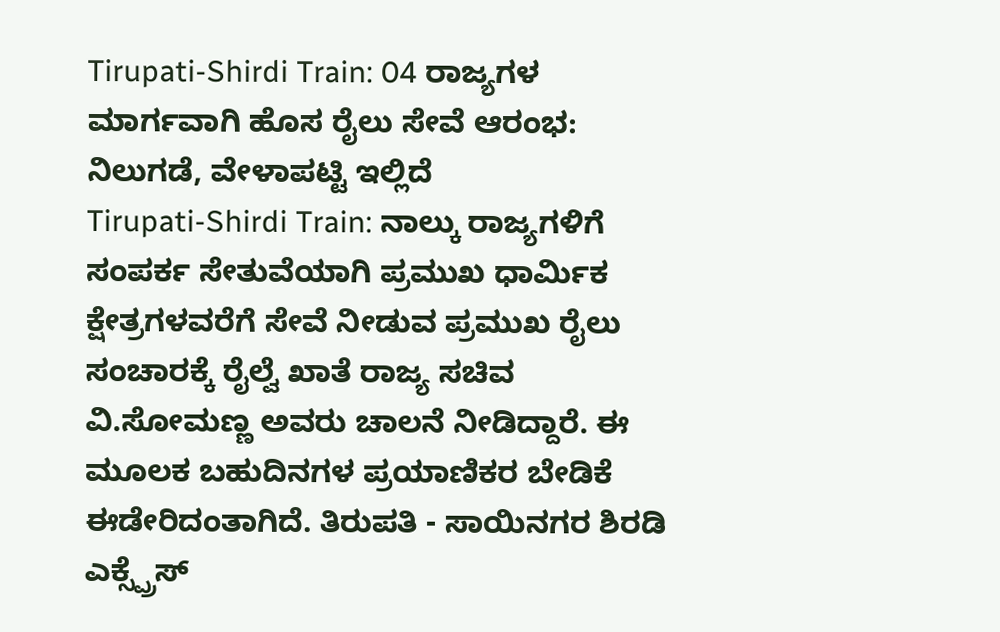Tirupati-Shirdi Train: 04 ರಾಜ್ಯಗಳ ಮಾರ್ಗವಾಗಿ ಹೊಸ ರೈಲು ಸೇವೆ ಆರಂಭ: ನಿಲುಗಡೆ, ವೇಳಾಪಟ್ಟಿ ಇಲ್ಲಿದೆ
Tirupati-Shirdi Train: ನಾಲ್ಕು ರಾಜ್ಯಗಳಿಗೆ ಸಂಪರ್ಕ ಸೇತುವೆಯಾಗಿ ಪ್ರಮುಖ ಧಾರ್ಮಿಕ ಕ್ಷೇತ್ರಗಳವರೆಗೆ ಸೇವೆ ನೀಡುವ ಪ್ರಮುಖ ರೈಲು ಸಂಚಾರಕ್ಕೆ ರೈಲ್ವೆ ಖಾತೆ ರಾಜ್ಯ ಸಚಿವ ವಿ.ಸೋಮಣ್ಣ ಅವರು ಚಾಲನೆ ನೀಡಿದ್ದಾರೆ. ಈ ಮೂಲಕ ಬಹುದಿನಗಳ ಪ್ರಯಾಣಿಕರ ಬೇಡಿಕೆ ಈಡೇರಿದಂತಾಗಿದೆ. ತಿರುಪತಿ - ಸಾಯಿನಗರ ಶಿರಡಿ ಎಕ್ಸ್ಪ್ರೆಸ್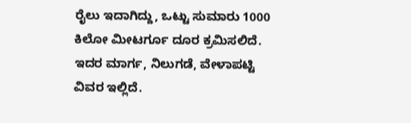ರೈಲು ಇದಾಗಿದ್ದು, ಒಟ್ಟು ಸುಮಾರು 1000 ಕಿಲೋ ಮೀಟರ್ಗೂ ದೂರ ಕ್ರಮಿಸಲಿದೆ. ಇದರ ಮಾರ್ಗ, ನಿಲುಗಡೆ, ವೇಳಾಪಟ್ಟಿ ವಿವರ ಇಲ್ಲಿದೆ.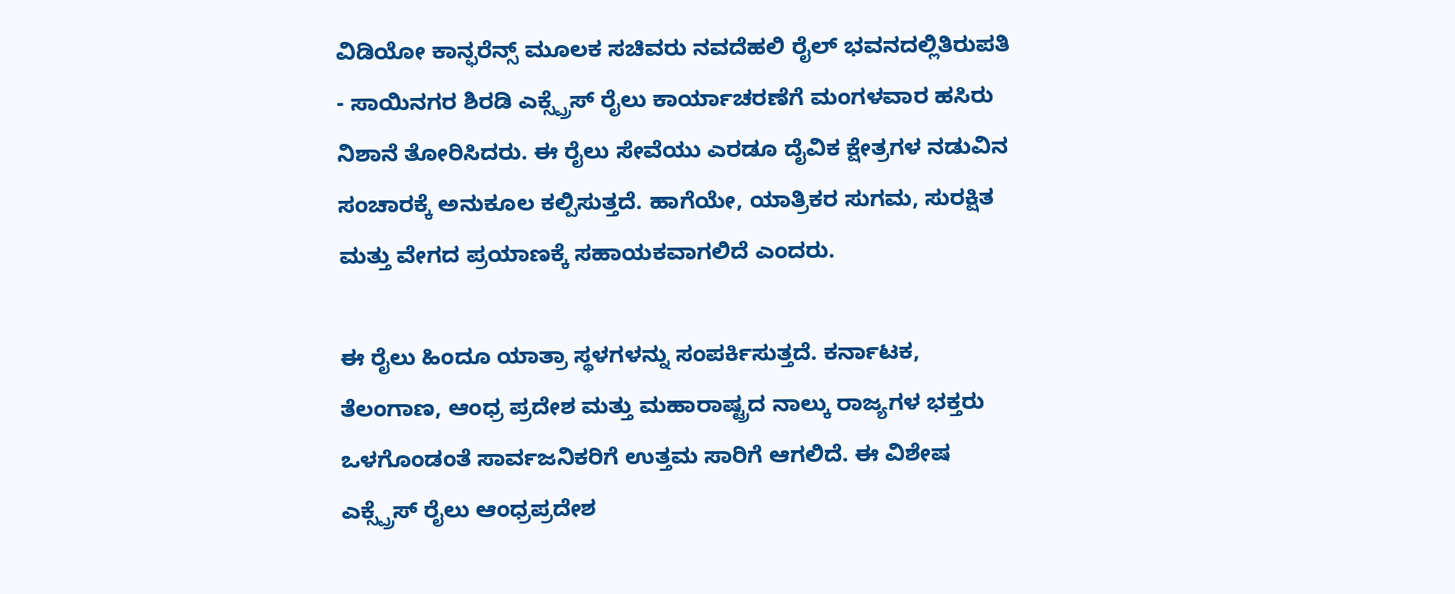ವಿಡಿಯೋ ಕಾನ್ಫರೆನ್ಸ್ ಮೂಲಕ ಸಚಿವರು ನವದೆಹಲಿ ರೈಲ್ ಭವನದಲ್ಲಿತಿರುಪತಿ - ಸಾಯಿನಗರ ಶಿರಡಿ ಎಕ್ಸ್ಪ್ರೆಸ್ ರೈಲು ಕಾರ್ಯಾಚರಣೆಗೆ ಮಂಗಳವಾರ ಹಸಿರು ನಿಶಾನೆ ತೋರಿಸಿದರು. ಈ ರೈಲು ಸೇವೆಯು ಎರಡೂ ದೈವಿಕ ಕ್ಷೇತ್ರಗಳ ನಡುವಿನ ಸಂಚಾರಕ್ಕೆ ಅನುಕೂಲ ಕಲ್ಪಿಸುತ್ತದೆ. ಹಾಗೆಯೇ, ಯಾತ್ರಿಕರ ಸುಗಮ, ಸುರಕ್ಷಿತ ಮತ್ತು ವೇಗದ ಪ್ರಯಾಣಕ್ಕೆ ಸಹಾಯಕವಾಗಲಿದೆ ಎಂದರು.

ಈ ರೈಲು ಹಿಂದೂ ಯಾತ್ರಾ ಸ್ಥಳಗಳನ್ನು ಸಂಪರ್ಕಿಸುತ್ತದೆ. ಕರ್ನಾಟಕ, ತೆಲಂಗಾಣ, ಆಂಧ್ರ ಪ್ರದೇಶ ಮತ್ತು ಮಹಾರಾಷ್ಟ್ರದ ನಾಲ್ಕು ರಾಜ್ಯಗಳ ಭಕ್ತರು ಒಳಗೊಂಡಂತೆ ಸಾರ್ವಜನಿಕರಿಗೆ ಉತ್ತಮ ಸಾರಿಗೆ ಆಗಲಿದೆ. ಈ ವಿಶೇಷ ಎಕ್ಸ್ಪ್ರೆಸ್ ರೈಲು ಆಂಧ್ರಪ್ರದೇಶ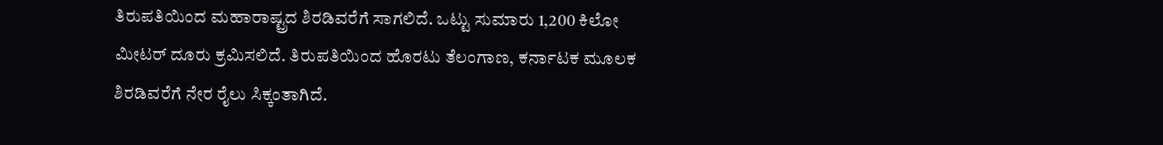ತಿರುಪತಿಯಿಂದ ಮಹಾರಾಷ್ಟ್ರದ ಶಿರಡಿವರೆಗೆ ಸಾಗಲಿದೆ. ಒಟ್ಟು ಸುಮಾರು 1,200 ಕಿಲೋ ಮೀಟರ್ ದೂರು ಕ್ರಮಿಸಲಿದೆ. ತಿರುಪತಿಯಿಂದ ಹೊರಟು ತೆಲಂಗಾಣ, ಕರ್ನಾಟಕ ಮೂಲಕ ಶಿರಡಿವರೆಗೆ ನೇರ ರೈಲು ಸಿಕ್ಕಂತಾಗಿದೆ.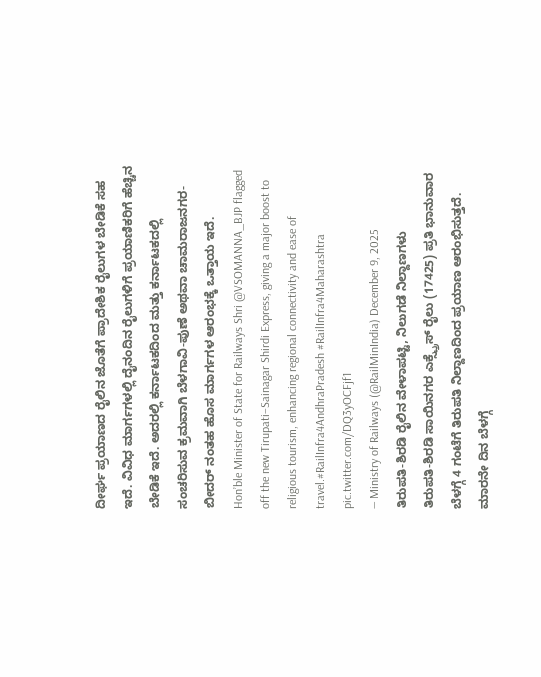ದೀರ್ಘ ಪ್ರಯಾಣದ ರೈಲಿನ ಜೊತೆಗೆ ಪ್ರಾದೇಶಿಕ ರೈಲುಗಳ ಬೇಡಿಕೆ ಸಹ ಇದೆ. ವಿವಿಧ ಮಾರ್ಗಗಳಲ್ಲಿ ದೈನಂದಿನ ರೈಲುಗಳಿಗೆ ಪ್ರಯಾಣಿಕರಿಗೆ ಹೆಚ್ಚಿನ ಬೇಡಿಕೆ ಇದೆ. ಅದರಲ್ಲಿ ಕರ್ನಾಟಕದಿಂದ ಮತ್ತು ಕರ್ನಾಟಕದಲ್ಲಿ ಸಂಚರಿಸುವ ಕ್ರಮವಾಗಿ ಬೆಳಗಾವಿ-ಪುಣೆ ಅಥವಾ ಚಾಮರಾಜನಗರ-ಬೀದರ್ ನಂತಹ ಹೊಸ ಮಾರ್ಗಗಳ ಆರಂಭಕ್ಕೆ ಒತ್ತಾಯ ಇದೆ.
Hon’ble Minister of State for Railways Shri @VSOMANNA_BJP flagged off the new Tirupati–Sainagar Shirdi Express, giving a major boost to religious tourism, enhancing regional connectivity and ease of travel.#RailInfra4AndhraPradesh #RailInfra4Maharashtra pic.twitter.com/DQ3yOCFjf1
— Ministry of Railways (@RailMinIndia) December 9, 2025
ತಿರುಪತಿ-ಶಿರಡಿ ರೈಲಿನ ವೇಳಾಪಟ್ಟಿ, ನಿಲುಗಡೆ ನಿಲ್ದಾಣಗಳು
ತಿರುಪತಿ-ಶಿರಡಿ ಸಾಯಿನಗರ ಎಕ್ಸ್ಪ್ರೆಸ್ ರೈಲು (17425) ಪ್ರತಿ ಭಾನುವಾರ ಬೆಳಗ್ಗೆ 4 ಗಂಟೆಗೆ ತಿರುಪತಿ ನಿಲ್ದಾಣದಿಂದ ಪ್ರಯಾಣ ಆರಂಭಿಸುತ್ತದೆ. ಮಾರನೇ ದಿನ ಬೆಳಗ್ಗೆ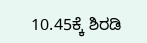10.45ಕ್ಕೆ ಶಿರಡಿ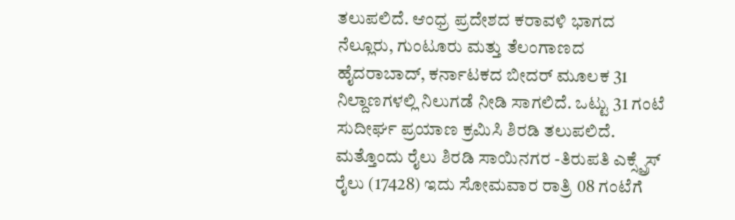ತಲುಪಲಿದೆ. ಆಂಧ್ರ ಪ್ರದೇಶದ ಕರಾವಳಿ ಭಾಗದ ನೆಲ್ಲೂರು, ಗುಂಟೂರು ಮತ್ತು ತೆಲಂಗಾಣದ ಹೈದರಾಬಾದ್, ಕರ್ನಾಟಕದ ಬೀದರ್ ಮೂಲಕ 31 ನಿಲ್ದಾಣಗಳಲ್ಲಿ ನಿಲುಗಡೆ ನೀಡಿ ಸಾಗಲಿದೆ. ಒಟ್ಟು 31 ಗಂಟೆ ಸುದೀರ್ಘ ಪ್ರಯಾಣ ಕ್ರಮಿಸಿ ಶಿರಡಿ ತಲುಪಲಿದೆ.
ಮತ್ತೊಂದು ರೈಲು ಶಿರಡಿ ಸಾಯಿನಗರ -ತಿರುಪತಿ ಎಕ್ಸ್ಪ್ರೆಸ್ ರೈಲು (17428) ಇದು ಸೋಮವಾರ ರಾತ್ರಿ 08 ಗಂಟೆಗೆ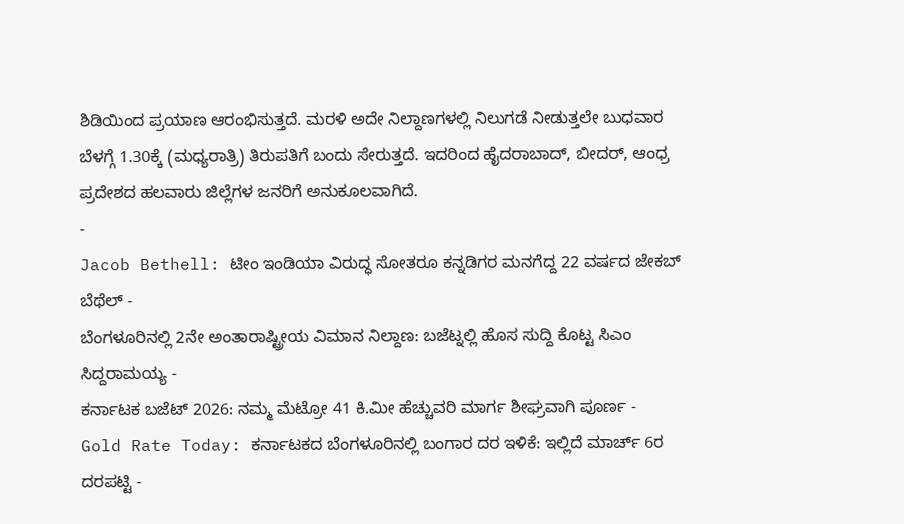ಶಿಡಿಯಿಂದ ಪ್ರಯಾಣ ಆರಂಭಿಸುತ್ತದೆ. ಮರಳಿ ಅದೇ ನಿಲ್ದಾಣಗಳಲ್ಲಿ ನಿಲುಗಡೆ ನೀಡುತ್ತಲೇ ಬುಧವಾರ ಬೆಳಗ್ಗೆ 1.30ಕ್ಕೆ (ಮಧ್ಯರಾತ್ರಿ) ತಿರುಪತಿಗೆ ಬಂದು ಸೇರುತ್ತದೆ. ಇದರಿಂದ ಹೈದರಾಬಾದ್, ಬೀದರ್, ಆಂಧ್ರ ಪ್ರದೇಶದ ಹಲವಾರು ಜಿಲ್ಲೆಗಳ ಜನರಿಗೆ ಅನುಕೂಲವಾಗಿದೆ.
-
Jacob Bethell: ಟೀಂ ಇಂಡಿಯಾ ವಿರುದ್ಧ ಸೋತರೂ ಕನ್ನಡಿಗರ ಮನಗೆದ್ದ 22 ವರ್ಷದ ಜೇಕಬ್ ಬೆಥೆಲ್ -
ಬೆಂಗಳೂರಿನಲ್ಲಿ 2ನೇ ಅಂತಾರಾಷ್ಟ್ರೀಯ ವಿಮಾನ ನಿಲ್ದಾಣ: ಬಜೆಟ್ನಲ್ಲಿ ಹೊಸ ಸುದ್ದಿ ಕೊಟ್ಟ ಸಿಎಂ ಸಿದ್ದರಾಮಯ್ಯ -
ಕರ್ನಾಟಕ ಬಜೆಟ್ 2026: ನಮ್ಮ ಮೆಟ್ರೋ 41 ಕಿ.ಮೀ ಹೆಚ್ಚುವರಿ ಮಾರ್ಗ ಶೀಘ್ರವಾಗಿ ಪೂರ್ಣ -
Gold Rate Today: ಕರ್ನಾಟಕದ ಬೆಂಗಳೂರಿನಲ್ಲಿ ಬಂಗಾರ ದರ ಇಳಿಕೆ: ಇಲ್ಲಿದೆ ಮಾರ್ಚ್ 6ರ ದರಪಟ್ಟಿ -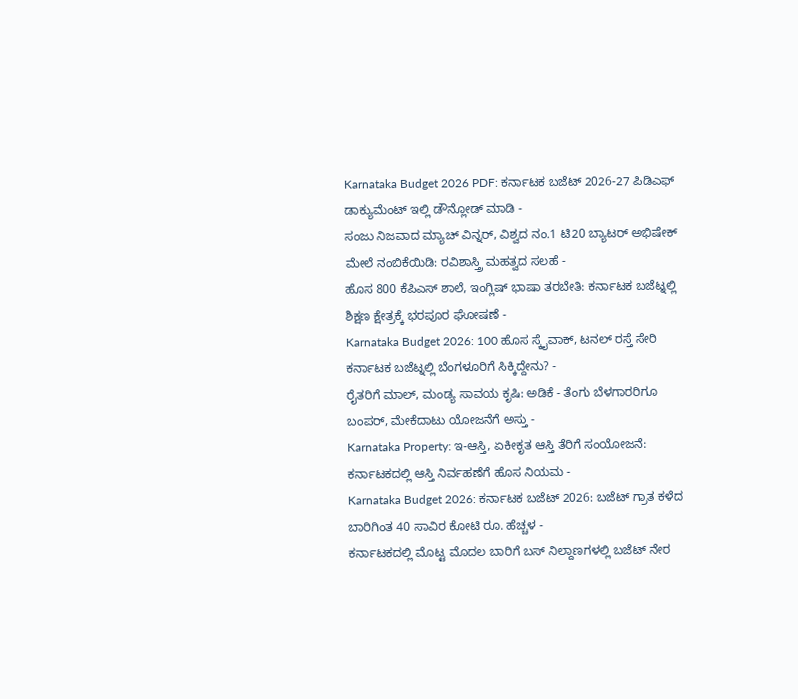Karnataka Budget 2026 PDF: ಕರ್ನಾಟಕ ಬಜೆಟ್ 2026-27 ಪಿಡಿಎಫ್ ಡಾಕ್ಯುಮೆಂಟ್ ಇಲ್ಲಿ ಡೌನ್ಲೋಡ್ ಮಾಡಿ -
ಸಂಜು ನಿಜವಾದ ಮ್ಯಾಚ್ ವಿನ್ನರ್, ವಿಶ್ವದ ನಂ.1 ಟಿ20 ಬ್ಯಾಟರ್ ಅಭಿಷೇಕ್ ಮೇಲೆ ನಂಬಿಕೆಯಿಡಿ: ರವಿಶಾಸ್ತ್ರಿ ಮಹತ್ವದ ಸಲಹೆ -
ಹೊಸ 800 ಕೆಪಿಎಸ್ ಶಾಲೆ, ಇಂಗ್ಲಿಷ್ ಭಾಷಾ ತರಬೇತಿ: ಕರ್ನಾಟಕ ಬಜೆಟ್ನಲ್ಲಿ ಶಿಕ್ಷಣ ಕ್ಷೇತ್ರಕ್ಕೆ ಭರಪೂರ ಘೋಷಣೆ -
Karnataka Budget 2026: 100 ಹೊಸ ಸ್ಕೈವಾಕ್, ಟನಲ್ ರಸ್ತೆ ಸೇರಿ ಕರ್ನಾಟಕ ಬಜೆಟ್ನಲ್ಲಿ ಬೆಂಗಳೂರಿಗೆ ಸಿಕ್ಕಿದ್ದೇನು? -
ರೈತರಿಗೆ ಮಾಲ್, ಮಂಡ್ಯ ಸಾವಯ ಕೃಷಿ: ಅಡಿಕೆ - ತೆಂಗು ಬೆಳಗಾರರಿಗೂ ಬಂಪರ್, ಮೇಕೆದಾಟು ಯೋಜನೆಗೆ ಅಸ್ತು -
Karnataka Property: ಇ-ಆಸ್ತಿ, ಏಕೀಕೃತ ಆಸ್ತಿ ತೆರಿಗೆ ಸಂಯೋಜನೆ: ಕರ್ನಾಟಕದಲ್ಲಿ ಆಸ್ತಿ ನಿರ್ವಹಣೆಗೆ ಹೊಸ ನಿಯಮ -
Karnataka Budget 2026: ಕರ್ನಾಟಕ ಬಜೆಟ್ 2026: ಬಜೆಟ್ ಗ್ರಾತ ಕಳೆದ ಬಾರಿಗಿಂತ 40 ಸಾವಿರ ಕೋಟಿ ರೂ. ಹೆಚ್ಚಳ -
ಕರ್ನಾಟಕದಲ್ಲಿ ಮೊಟ್ಟ ಮೊದಲ ಬಾರಿಗೆ ಬಸ್ ನಿಲ್ದಾಣಗಳಲ್ಲಿ ಬಜೆಟ್ ನೇರ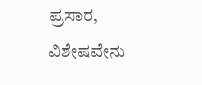ಪ್ರಸಾರ, ವಿಶೇಷವೇನು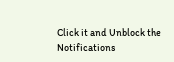Click it and Unblock the Notifications